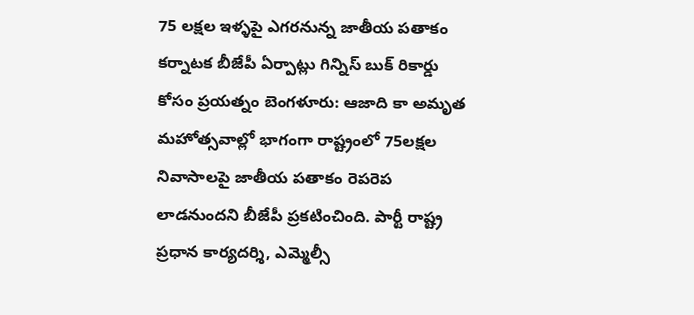75 లక్షల ఇళ్ళపై ఎగరనున్న జాతీయ పతాకం
కర్నాటక బీజేపీ ఏర్పాట్లు గిన్నిస్ బుక్ రికార్డు కోసం ప్రయత్నం బెంగళూరు: ఆజాది కా అమృత మహోత్సవాల్లో భాగంగా రాష్ట్రంలో 75లక్షల నివాసాలపై జాతీయ పతాకం రెపరెప లాడనుందని బీజేపీ ప్రకటించింది. పార్టీ రాష్ట్ర ప్రధాన కార్యదర్శి, ఎమ్మెల్సీ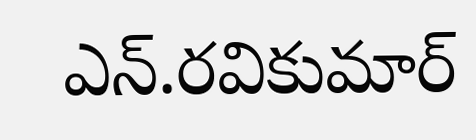ఎన్.రవికుమార్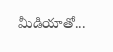మీడియాతో...